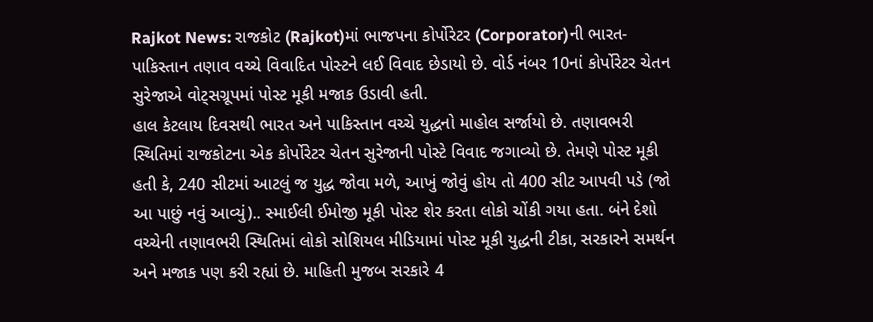Rajkot News: રાજકોટ (Rajkot)માં ભાજપના કોર્પોરેટર (Corporator)ની ભારત-પાકિસ્તાન તણાવ વચ્ચે વિવાદિત પોસ્ટને લઈ વિવાદ છેડાયો છે. વોર્ડ નંબર 10નાં કોર્પોરેટર ચેતન સુરેજાએ વોટ્સગ્રૂપમાં પોસ્ટ મૂકી મજાક ઉડાવી હતી.
હાલ કેટલાય દિવસથી ભારત અને પાકિસ્તાન વચ્ચે યુદ્ધનો માહોલ સર્જાયો છે. તણાવભરી સ્થિતિમાં રાજકોટના એક કોર્પોરેટર ચેતન સુરેજાની પોસ્ટે વિવાદ જગાવ્યો છે. તેમણે પોસ્ટ મૂકી હતી કે, 240 સીટમાં આટલું જ યુદ્ધ જોવા મળે, આખું જોવું હોય તો 400 સીટ આપવી પડે (જો આ પાછું નવું આવ્યું).. સ્માઈલી ઈમોજી મૂકી પોસ્ટ શેર કરતા લોકો ચોંકી ગયા હતા. બંને દેશો વચ્ચેની તણાવભરી સ્થિતિમાં લોકો સોશિયલ મીડિયામાં પોસ્ટ મૂકી યુદ્ધની ટીકા, સરકારને સમર્થન અને મજાક પણ કરી રહ્યાં છે. માહિતી મુજબ સરકારે 4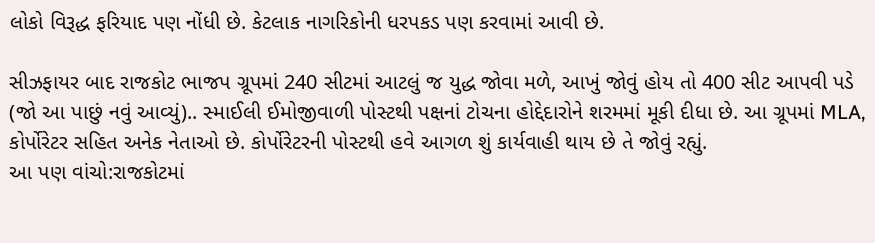લોકો વિરૂદ્ધ ફરિયાદ પણ નોંધી છે. કેટલાક નાગરિકોની ધરપકડ પણ કરવામાં આવી છે.

સીઝફાયર બાદ રાજકોટ ભાજપ ગ્રૂપમાં 240 સીટમાં આટલું જ યુદ્ધ જોવા મળે, આખું જોવું હોય તો 400 સીટ આપવી પડે (જો આ પાછું નવું આવ્યું).. સ્માઈલી ઈમોજીવાળી પોસ્ટથી પક્ષનાં ટોચના હોદ્દેદારોને શરમમાં મૂકી દીધા છે. આ ગ્રૂપમાં MLA, કોર્પોરેટર સહિત અનેક નેતાઓ છે. કોર્પોરેટરની પોસ્ટથી હવે આગળ શું કાર્યવાહી થાય છે તે જોવું રહ્યું.
આ પણ વાંચો:રાજકોટમાં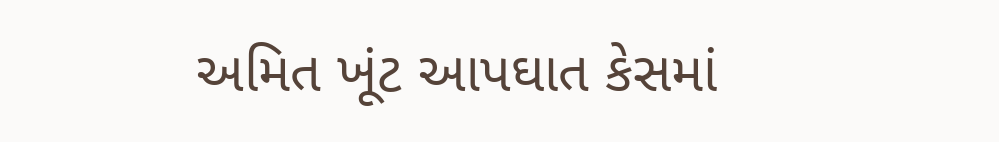અમિત ખૂંટ આપઘાત કેસમાં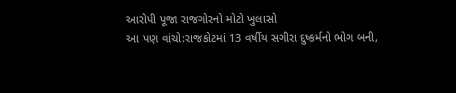આરોપી પૂજા રાજગોરનો મોટો ખુલાસો
આ પણ વાંચો:રાજકોટમાં 13 વર્ષીય સગીરા દુષ્કર્મનો ભોગ બની,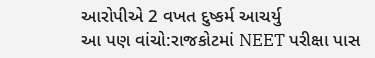આરોપીએ 2 વખત દુષ્કર્મ આચર્યુ
આ પણ વાંચો:રાજકોટમાં NEET પરીક્ષા પાસ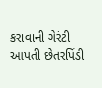કરાવાની ગેરંટી આપતી છેતરપિંડી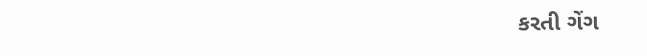કરતી ગેંગ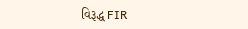વિરૂદ્ધ FIR